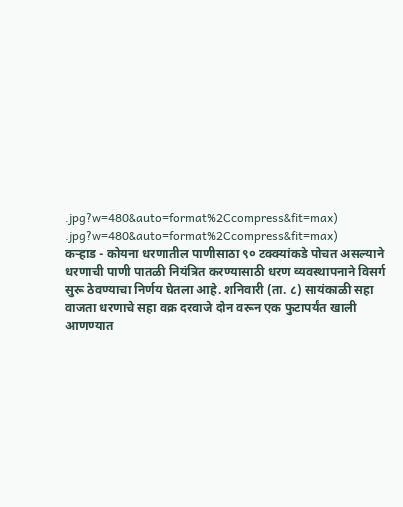.jpg?w=480&auto=format%2Ccompress&fit=max)
.jpg?w=480&auto=format%2Ccompress&fit=max)
कऱ्हाड - कोयना धरणातील पाणीसाठा ९० टक्क्यांकडे पोचत असल्याने धरणाची पाणी पातळी नियंत्रित करण्यासाठी धरण व्यवस्थापनाने विसर्ग सुरू ठेवण्याचा निर्णय घेतला आहे. शनिवारी (ता. ८) सायंकाळी सहा वाजता धरणाचे सहा वक्र दरवाजे दोन वरून एक फुटापर्यंत खाली आणण्यात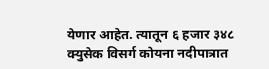येणार आहेत. त्यातून ६ हजार ३४८ क्युसेक विसर्ग कोयना नदीपात्रात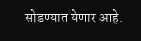सोडण्यात येणार आहे.